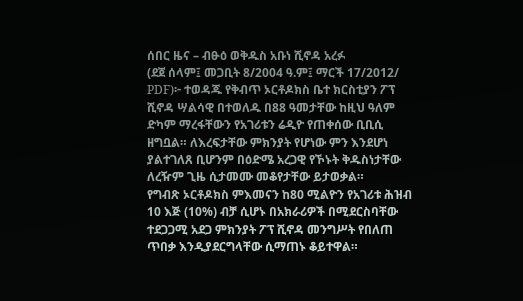ሰበር ዜና – ብፁዕ ወቅዱስ አቡነ ሺኖዳ አረፉ
(ደጀ ሰላም፤ መጋቢት 8/2004 ዓ.ም፤ ማርች 17/2012/ PDF)፦ ተወዳጁ የቅብጥ ኦርቶዶክስ ቤተ ክርስቲያን ፖፕ ሺኖዳ ሣልሳዊ በተወለዱ በ88 ዓመታቸው ከዚህ ዓለም ድካም ማረፋቸውን የአገሪቱን ሬዲዮ የጠቀሰው ቢቢሲ ዘግቧል። ለእረፍታቸው ምክንያት የሆነው ምን እንደሆነ ያልተገለጸ ቢሆንም በዕድሜ አረጋዊ የኾኑት ቅዱስነታቸው ለረዥም ጊዜ ሲታመሙ መቆየታቸው ይታወቃል።
የግብጽ ኦርቶዶክስ ምእመናን ከ80 ሚልዮን የአገሪቱ ሕዝብ 10 እጅ (10%) ብቻ ሲሆኑ በአክራሪዎች በሚደርስባቸው ተደጋጋሚ አደጋ ምክንያት ፖፕ ሺኖዳ መንግሥት የበለጠ ጥበቃ እንዲያደርግላቸው ሲማጠኑ ቆይተዋል።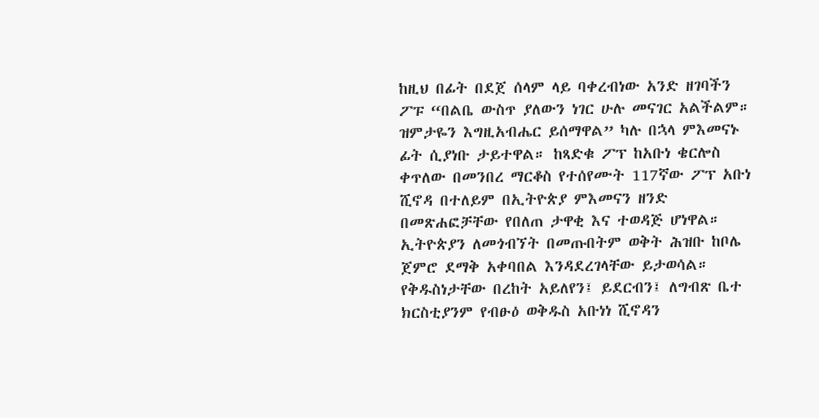ከዚህ በፊት በደጀ ሰላም ላይ ባቀረብነው አንድ ዘገባችን ፖፑ “በልቤ ውስጥ ያለውን ነገር ሁሉ መናገር አልችልም። ዝምታዬን እግዚአብሔር ይሰማዋል” ካሉ በኋላ ምእመናኑ ፊት ሲያነቡ ታይተዋል። ከጻድቁ ፖፕ ከአቡነ ቄርሎስ ቀጥለው በመንበረ ማርቆስ የተሰየሙት 117ኛው ፖፕ አቡነ ሺኖዳ በተለይም በኢትዮጵያ ምእመናን ዘንድ በመጽሐፎቻቸው የበለጠ ታዋቂ እና ተወዳጅ ሆነዋል። ኢትዮጵያን ለመጎብኘት በመጡበትም ወቅት ሕዝቡ ከቦሌ ጀምሮ ደማቅ አቀባበል እንዳደረገላቸው ይታወሳል።
የቅዱስነታቸው በረከት አይለየን፤ ይደርብን፤ ለግብጽ ቤተ ክርስቲያንም የብፁዕ ወቅዱስ አቡነነ ሺኖዳን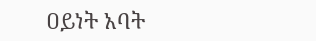ዐይነት አባት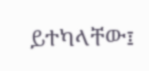ይተካላቸው፤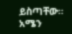ይስጣቸው። አሜን